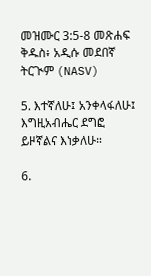መዝሙር 3:5-8 መጽሐፍ ቅዱስ፥ አዲሱ መደበኛ ትርጒም (NASV)

5. እተኛለሁ፤ አንቀላፋለሁ፤ እግዚአብሔር ደግፎ ይዞኛልና እነቃለሁ።

6.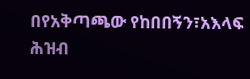በየአቅጣጫው የከበበኝን፣አእላፍ ሕዝብ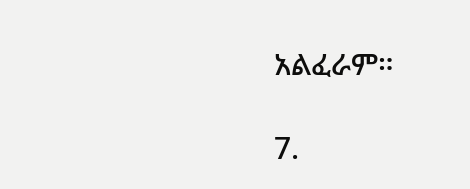አልፈራም።

7.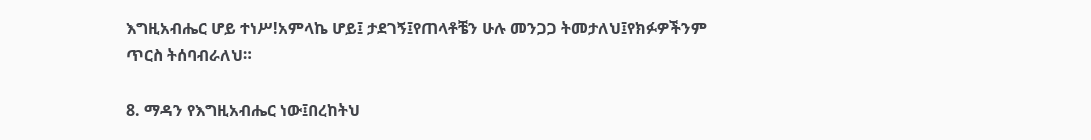እግዚአብሔር ሆይ ተነሥ!አምላኬ ሆይ፤ ታደገኝ፤የጠላቶቼን ሁሉ መንጋጋ ትመታለህ፤የክፉዎችንም ጥርስ ትሰባብራለህ።

8. ማዳን የእግዚአብሔር ነው፤በረከትህ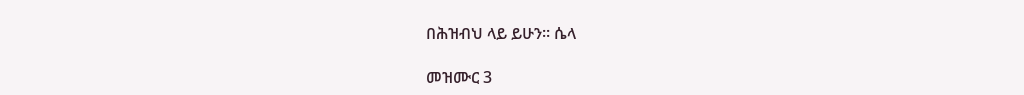በሕዝብህ ላይ ይሁን። ሴላ

መዝሙር 3